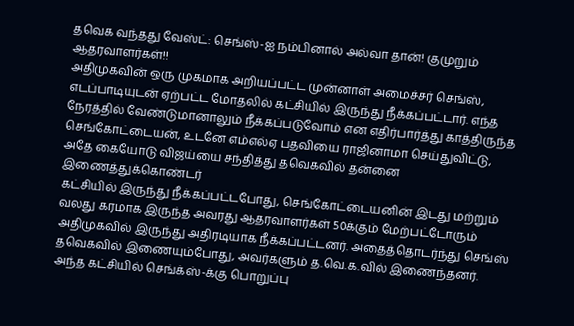தவெக வந்தது வேஸ்ட்: செங்ஸ்-ஐ நம்பினால் அல்வா தான்! குமுறும் ஆதரவாளர்கள்!!
அதிமுகவின் ஒரு முகமாக அறியப்பட்ட முன்னாள் அமைச்சர் செங்ஸ், எடப்பாடியுடன் ஏற்பட்ட மோதலில் கட்சியில் இருந்து நீக்கப்பட்டார். எந்த நேரத்தில் வேண்டுமானாலும் நீக்கப்படுவோம் என எதிர்பார்த்து காத்திருந்த செங்கோட்டையன், உடனே எம்எல்ஏ பதவியை ராஜினாமா செய்துவிட்டு, அதே கையோடு விஜய்யை சந்தித்து தவெகவில் தன்னை இணைத்துக்கொண்டர்
கட்சியில் இருந்து நீக்கப்பட்டபோது, செங்கோட்டையனின் இடது மற்றும் வலது கரமாக இருந்த அவரது ஆதரவாளர்கள் 50க்கும் மேற்பட்டோரும் அதிமுகவில் இருந்து அதிரடியாக நீக்கப்பட்டனர். அதைத்தொடர்ந்து செங்ஸ் தவெகவில் இணையும்போது, அவர்களும் த.வெ.க.வில் இணைந்தனர்.
அந்த கட்சியில் செங்க்ஸ்-க்கு பொறுப்பு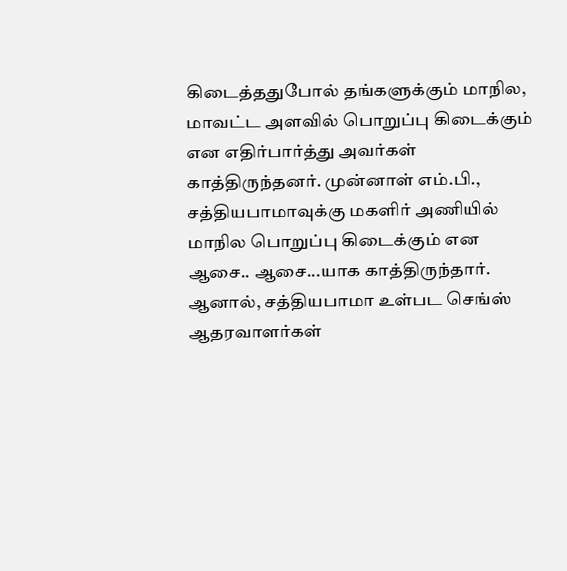கிடைத்ததுபோல் தங்களுக்கும் மாநில, மாவட்ட அளவில் பொறுப்பு கிடைக்கும் என எதிர்பார்த்து அவர்கள் காத்திருந்தனர். முன்னாள் எம்.பி., சத்தியபாமாவுக்கு மகளிர் அணியில் மாநில பொறுப்பு கிடைக்கும் என ஆசை.. ஆசை...யாக காத்திருந்தார். ஆனால், சத்தியபாமா உள்பட செங்ஸ் ஆதரவாளர்கள்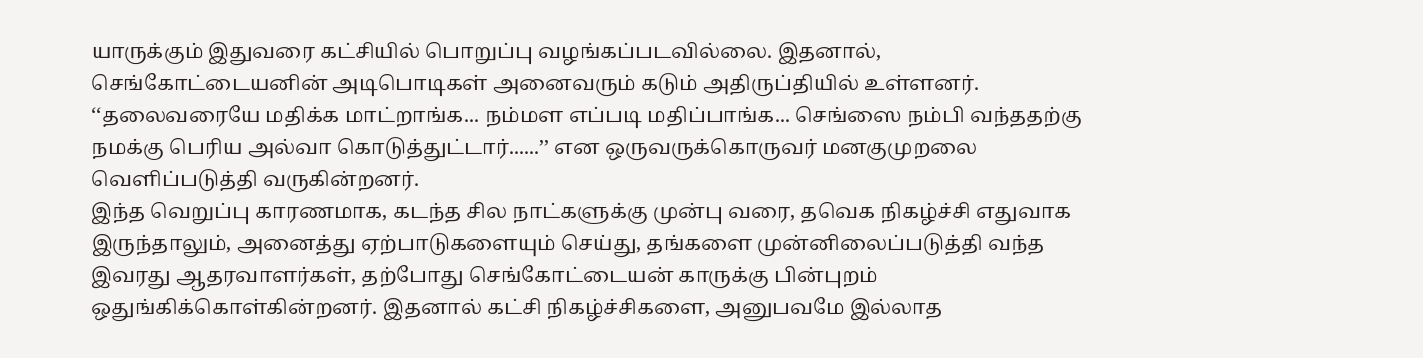யாருக்கும் இதுவரை கட்சியில் பொறுப்பு வழங்கப்படவில்லை. இதனால், செங்கோட்டையனின் அடிபொடிகள் அனைவரும் கடும் அதிருப்தியில் உள்ளனர். ‘‘தலைவரையே மதிக்க மாட்றாங்க... நம்மள எப்படி மதிப்பாங்க... செங்ஸை நம்பி வந்ததற்கு நமக்கு பெரிய அல்வா கொடுத்துட்டார்......’’ என ஒருவருக்கொருவர் மனகுமுறலை வெளிப்படுத்தி வருகின்றனர்.
இந்த வெறுப்பு காரணமாக, கடந்த சில நாட்களுக்கு முன்பு வரை, தவெக நிகழ்ச்சி எதுவாக இருந்தாலும், அனைத்து ஏற்பாடுகளையும் செய்து, தங்களை முன்னிலைப்படுத்தி வந்த இவரது ஆதரவாளர்கள், தற்போது செங்கோட்டையன் காருக்கு பின்புறம் ஒதுங்கிக்கொள்கின்றனர். இதனால் கட்சி நிகழ்ச்சிகளை, அனுபவமே இல்லாத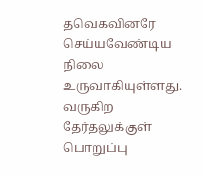தவெகவினரே செய்யவேண்டிய நிலை உருவாகியுள்ளது. வருகிற தேர்தலுக்குள் பொறுப்பு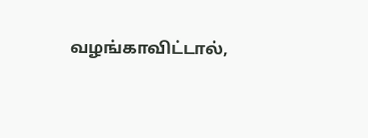வழங்காவிட்டால்,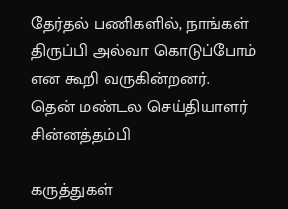தேர்தல் பணிகளில், நாங்கள் திருப்பி அல்வா கொடுப்போம் என கூறி வருகின்றனர்.
தென் மண்டல செய்தியாளர் சின்னத்தம்பி

கருத்துகள்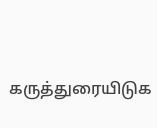கருத்துரையிடுக